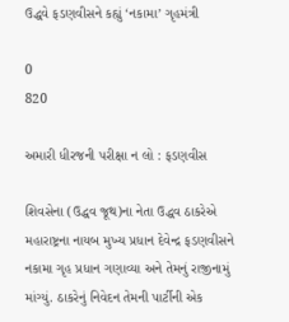ઉદ્ધવે ફડણવીસને કહ્યું ‘નકામા’ ગૃહમંત્રી

0
820

અમારી ધીરજની પરીક્ષા ન લો : ફડણવીસ

શિવસેના (ઉદ્ધવ જૂથ)ના નેતા ઉદ્ધવ ઠાકરેએ મહારાષ્ટ્રના નાયબ મુખ્ય પ્રધાન દેવેન્દ્ર ફડણવીસને નકામા ગૃહ પ્રધાન ગણાવ્યા અને તેમનું રાજીનામું માંગ્યું. ઠાકરેનું નિવેદન તેમની પાર્ટીની એક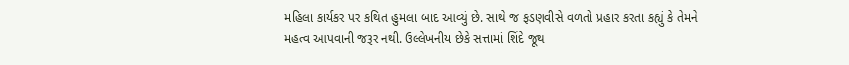મહિલા કાર્યકર પર કથિત હુમલા બાદ આવ્યું છે. સાથે જ ફડણવીસે વળતો પ્રહાર કરતા કહ્યું કે તેમને મહત્વ આપવાની જરૂર નથી. ઉલ્લેખનીય છેકે સત્તામાં શિંદે જૂથ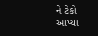ને ટેકો આપ્યા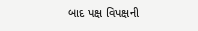બાદ પક્ષ વિપક્ષની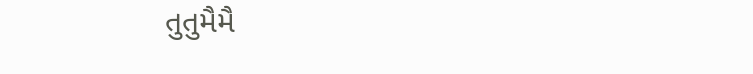તુતુમૈમૈ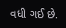વધી ગઈ છે.